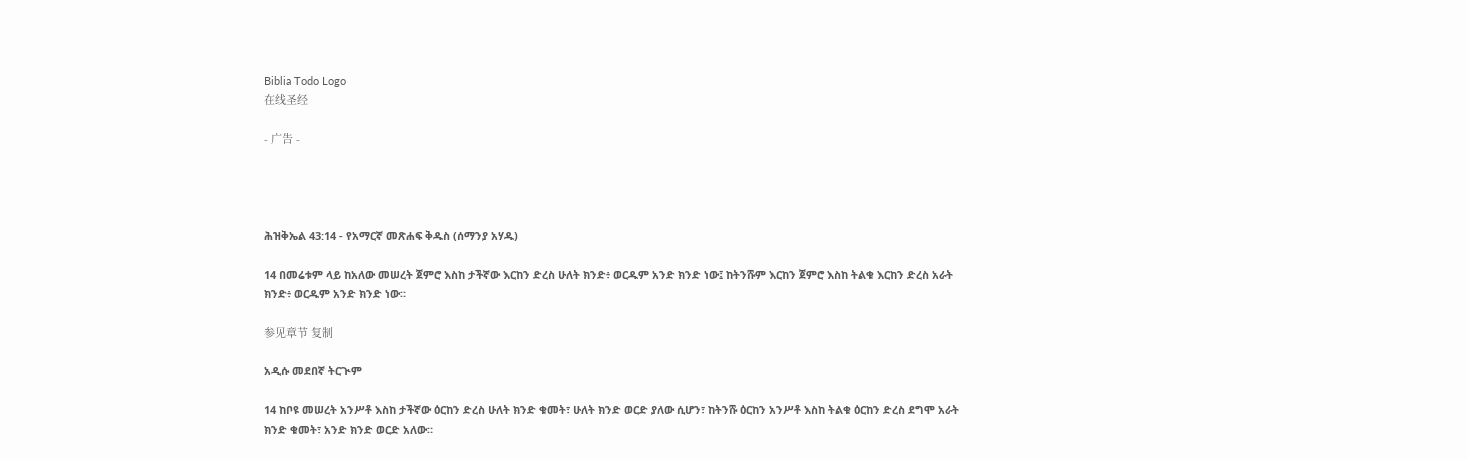Biblia Todo Logo
在线圣经

- 广告 -




ሕዝቅኤል 43:14 - የአማርኛ መጽሐፍ ቅዱስ (ሰማንያ አሃዱ)

14 በመሬቱም ላይ ከአለው መሠረት ጀምሮ እስከ ታችኛው እርከን ድረስ ሁለት ክንድ፥ ወርዱም አንድ ክንድ ነው፤ ከትንሹም እርከን ጀምሮ እስከ ትልቁ እርከን ድረስ አራት ክንድ፥ ወርዱም አንድ ክንድ ነው።

参见章节 复制

አዲሱ መደበኛ ትርጒም

14 ከቦዩ መሠረት አንሥቶ እስከ ታችኛው ዕርከን ድረስ ሁለት ክንድ ቁመት፣ ሁለት ክንድ ወርድ ያለው ሲሆን፣ ከትንሹ ዕርከን አንሥቶ እስከ ትልቁ ዕርከን ድረስ ደግሞ አራት ክንድ ቁመት፣ አንድ ክንድ ወርድ አለው።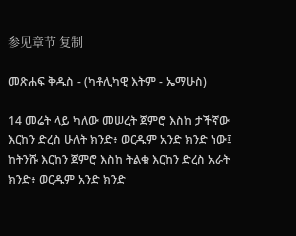参见章节 复制

መጽሐፍ ቅዱስ - (ካቶሊካዊ እትም - ኤማሁስ)

14 መሬት ላይ ካለው መሠረት ጀምሮ እስከ ታችኛው እርከን ድረስ ሁለት ክንድ፥ ወርዱም አንድ ክንድ ነው፤ ከትንሹ እርከን ጀምሮ እስከ ትልቁ እርከን ድረስ አራት ክንድ፥ ወርዱም አንድ ክንድ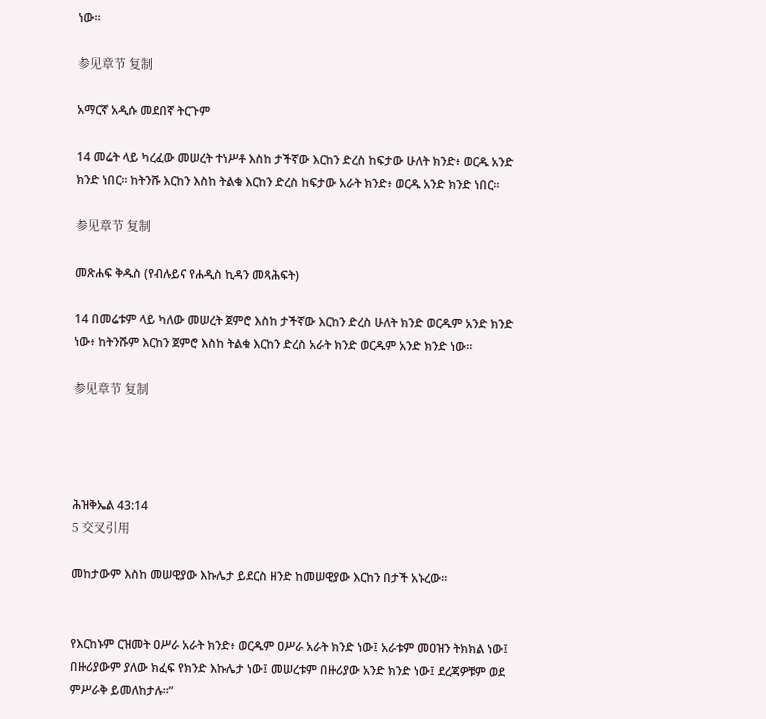ነው።

参见章节 复制

አማርኛ አዲሱ መደበኛ ትርጉም

14 መሬት ላይ ካረፈው መሠረት ተነሥቶ እስከ ታችኛው እርከን ድረስ ከፍታው ሁለት ክንድ፥ ወርዱ አንድ ክንድ ነበር። ከትንሹ እርከን እስከ ትልቁ እርከን ድረስ ከፍታው አራት ክንድ፥ ወርዱ አንድ ክንድ ነበር።

参见章节 复制

መጽሐፍ ቅዱስ (የብሉይና የሐዲስ ኪዳን መጻሕፍት)

14 በመሬቱም ላይ ካለው መሠረት ጀምሮ እስከ ታችኛው እርከን ድረስ ሁለት ክንድ ወርዱም አንድ ክንድ ነው፥ ከትንሹም እርከን ጀምሮ እስከ ትልቁ እርከን ድረስ አራት ክንድ ወርዱም አንድ ክንድ ነው።

参见章节 复制




ሕዝቅኤል 43:14
5 交叉引用

መከታውም እስከ መሠዊያው እኩሌታ ይደርስ ዘንድ ከመሠዊያው እርከን በታች አኑረው።


የእርከኑም ርዝመት ዐሥራ አራት ክንድ፥ ወርዱም ዐሥራ አራት ክንድ ነው፤ አራቱም መዐዝን ትክክል ነው፤ በዙሪያውም ያለው ክፈፍ የክንድ እኩሌታ ነው፤ መሠረቱም በዙሪያው አንድ ክንድ ነው፤ ደረጃዎቹም ወደ ምሥራቅ ይመለከታሉ።”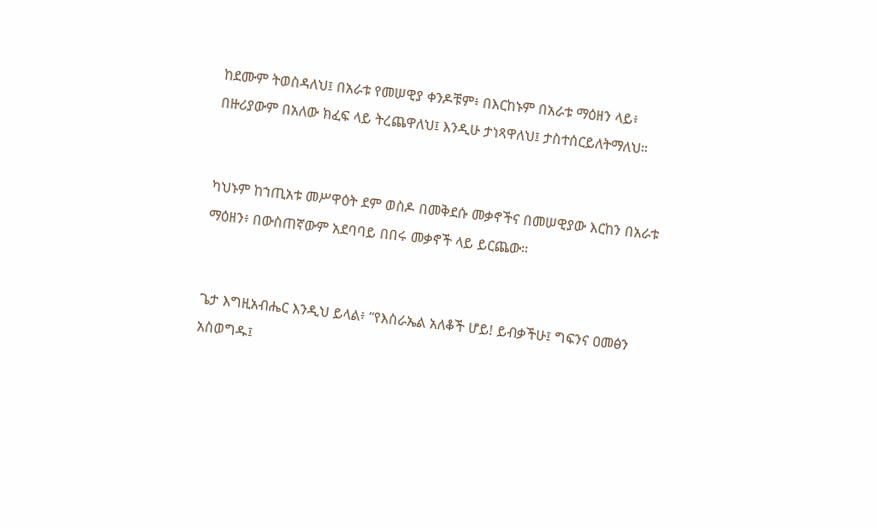ከደሙም ትወስዳለህ፤ በአራቱ የመሠዊያ ቀንዶቹም፥ በእርከኑም በአራቱ ማዕዘን ላይ፥ በዙሪያውም በአለው ክፈፍ ላይ ትረጨዋለህ፤ እንዲሁ ታነጻዋለህ፤ ታስተሰርይለትማለህ።


ካህኑም ከኀጢአቱ መሥዋዕት ደም ወስዶ በመቅደሱ መቃኖችና በመሠዊያው እርከን በአራቱ ማዕዘን፥ በውስጠኛውም አደባባይ በበሩ መቃኖች ላይ ይርጨው።


ጌታ እግዚአብሔር እንዲህ ይላል፥ “የእስራኤል አለቆች ሆይ! ይብቃችሁ፤ ግፍንና ዐመፅን አስወግዱ፤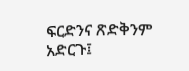ፍርድንና ጽድቅንም አድርጉ፤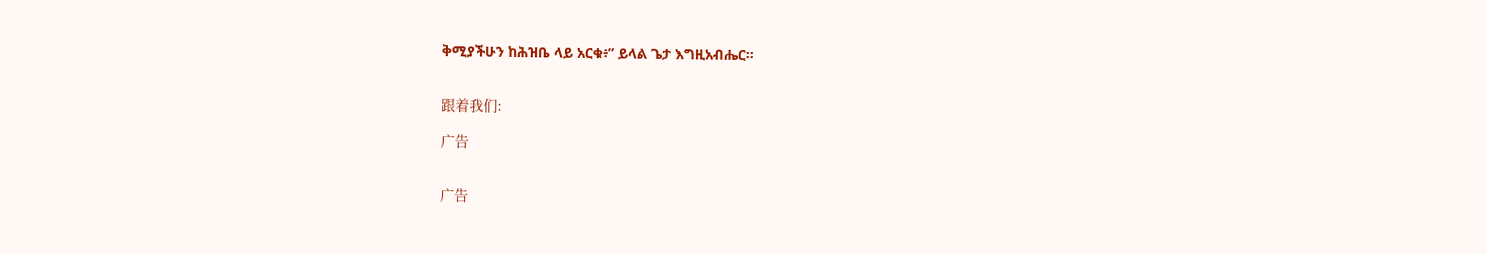ቅሚያችሁን ከሕዝቤ ላይ አርቁ፥” ይላል ጌታ እግዚአብሔር።


跟着我们:

广告


广告